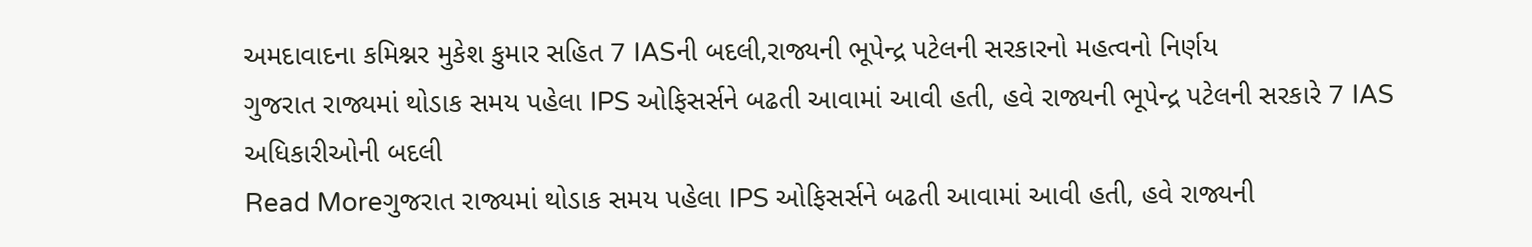અમદાવાદના કમિશ્નર મુકેશ કુમાર સહિત 7 IASની બદલી,રાજ્યની ભૂપેન્દ્ર પટેલની સરકારનો મહત્વનો નિર્ણય
ગુજરાત રાજ્યમાં થોડાક સમય પહેલા IPS ઓફિસર્સને બઢતી આવામાં આવી હતી, હવે રાજ્યની ભૂપેન્દ્ર પટેલની સરકારે 7 IAS અધિકારીઓની બદલી
Read Moreગુજરાત રાજ્યમાં થોડાક સમય પહેલા IPS ઓફિસર્સને બઢતી આવામાં આવી હતી, હવે રાજ્યની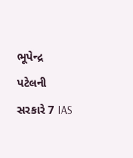ભૂપેન્દ્ર પટેલની સરકારે 7 IAS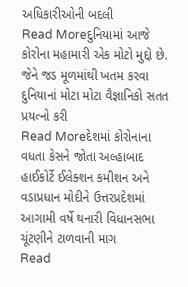અધિકારીઓની બદલી
Read Moreદુનિયામાં આજે કોરોના મહામારી એક મોટો મુદ્દો છે. જેને જડ મૂળમાંથી ખતમ કરવા દુનિયાનાં મોટા મોટા વૈજ્ઞાનિકો સતત પ્રયત્નો કરી
Read Moreદેશમાં કોરોનાના વધતા કેસને જોતા અલ્હાબાદ હાઈકોર્ટે ઈલેક્શન કમીશન અને વડાપ્રધાન મોદીને ઉત્તરપ્રદેશમાં આગામી વર્ષે થનારી વિધાનસભા ચૂંટણીને ટાળવાની માગ
Read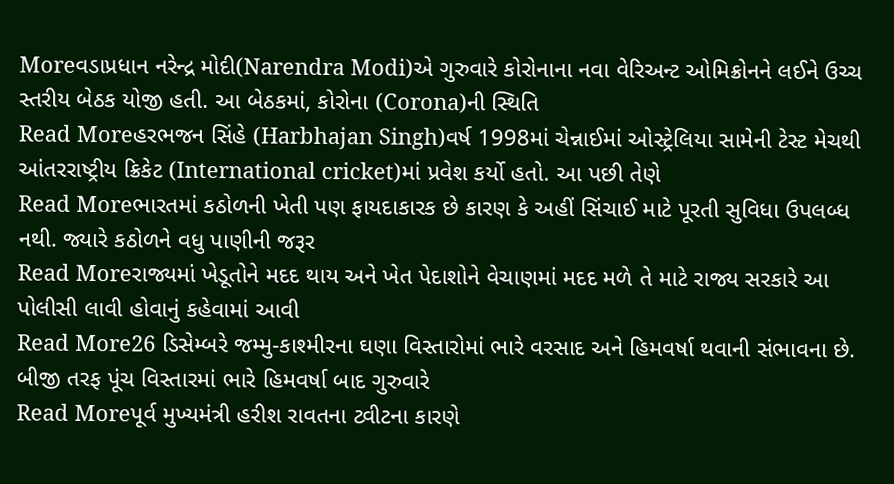Moreવડાપ્રધાન નરેન્દ્ર મોદી(Narendra Modi)એ ગુરુવારે કોરોનાના નવા વેરિઅન્ટ ઓમિક્રોનને લઈને ઉચ્ચ સ્તરીય બેઠક યોજી હતી. આ બેઠકમાં, કોરોના (Corona)ની સ્થિતિ
Read Moreહરભજન સિંહે (Harbhajan Singh)વર્ષ 1998માં ચેન્નાઈમાં ઓસ્ટ્રેલિયા સામેની ટેસ્ટ મેચથી આંતરરાષ્ટ્રીય ક્રિકેટ (International cricket)માં પ્રવેશ કર્યો હતો. આ પછી તેણે
Read Moreભારતમાં કઠોળની ખેતી પણ ફાયદાકારક છે કારણ કે અહીં સિંચાઈ માટે પૂરતી સુવિધા ઉપલબ્ધ નથી. જ્યારે કઠોળને વધુ પાણીની જરૂર
Read Moreરાજ્યમાં ખેડૂતોને મદદ થાય અને ખેત પેદાશોને વેચાણમાં મદદ મળે તે માટે રાજ્ય સરકારે આ પોલીસી લાવી હોવાનું કહેવામાં આવી
Read More26 ડિસેમ્બરે જમ્મુ-કાશ્મીરના ઘણા વિસ્તારોમાં ભારે વરસાદ અને હિમવર્ષા થવાની સંભાવના છે. બીજી તરફ પૂંચ વિસ્તારમાં ભારે હિમવર્ષા બાદ ગુરુવારે
Read Moreપૂર્વ મુખ્યમંત્રી હરીશ રાવતના ટ્વીટના કારણે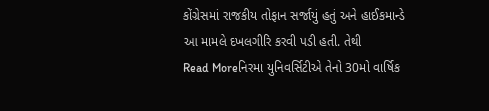કોંગ્રેસમાં રાજકીય તોફાન સર્જાયું હતું અને હાઈકમાન્ડે આ મામલે દખલગીરિ કરવી પડી હતી. તેથી
Read Moreનિરમા યુનિવર્સિટીએ તેનો 30મો વાર્ષિક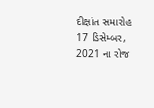દીક્ષાંત સમારોહ 17 ડિસેમ્બર, 2021 ના રોજ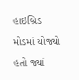હાઇબ્રિડ મોડમાં યોજ્યો હતો જ્યાં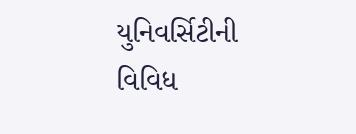યુનિવર્સિટીની વિવિધ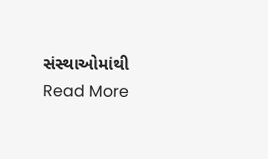સંસ્થાઓમાંથી
Read More